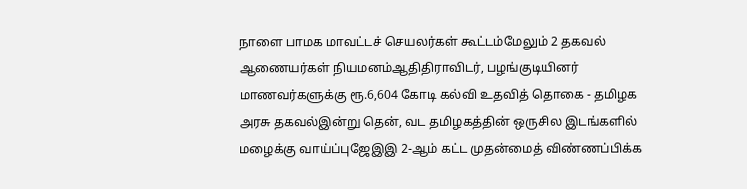நாளை பாமக மாவட்டச் செயலர்கள் கூட்டம்மேலும் 2 தகவல் ஆணையர்கள் நியமனம்ஆதிதிராவிடர், பழங்குடியினர் மாணவர்களுக்கு ரூ.6,604 கோடி கல்வி உதவித் தொகை - தமிழக அரசு தகவல்இன்று தென், வட தமிழகத்தின் ஒருசில இடங்களில் மழைக்கு வாய்ப்புஜேஇஇ 2-ஆம் கட்ட முதன்மைத் விண்ணப்பிக்க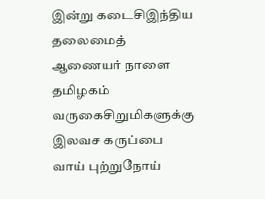இன்று கடைசிஇந்திய தலைமைத் ஆணையர் நாளை தமிழகம் வருகைசிறுமிகளுக்கு இலவச கருப்பை வாய் புற்றுநோய்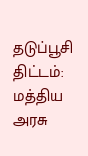தடுப்பூசி திட்டம்: மத்திய அரசு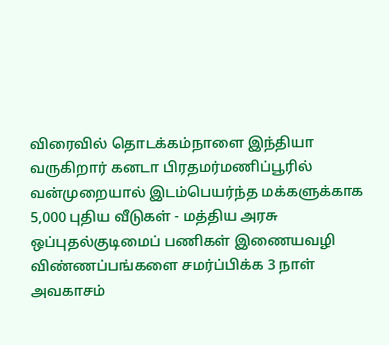விரைவில் தொடக்கம்நாளை இந்தியா வருகிறார் கனடா பிரதமர்மணிப்பூரில் வன்முறையால் இடம்பெயர்ந்த மக்களுக்காக 5,000 புதிய வீடுகள் - மத்திய அரசு ஒப்புதல்குடிமைப் பணிகள் இணையவழி விண்ணப்பங்களை சமர்ப்பிக்க 3 நாள் அவகாசம்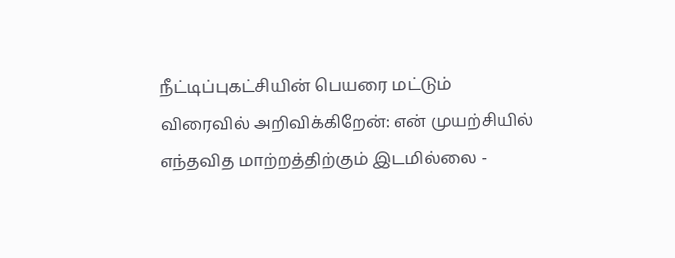நீட்டிப்புகட்சியின் பெயரை மட்டும் விரைவில் அறிவிக்கிறேன்: என் முயற்சியில் எந்தவித மாற்றத்திற்கும் இடமில்லை -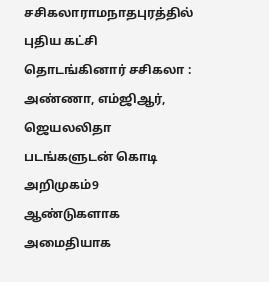சசிகலாராமநாதபுரத்தில் புதிய கட்சி தொடங்கினார் சசிகலா : அண்ணா, எம்ஜிஆர், ஜெயலலிதா படங்களுடன் கொடி அறிமுகம்9 ஆண்டுகளாக அமைதியாக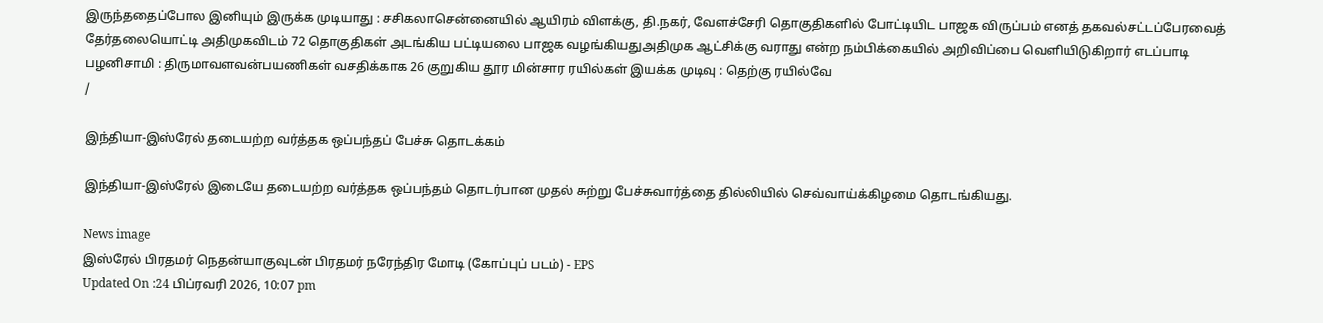இருந்ததைப்போல இனியும் இருக்க முடியாது : சசிகலாசென்னையில் ஆயிரம் விளக்கு, தி.நகர், வேளச்சேரி தொகுதிகளில் போட்டியிட பாஜக விருப்பம் எனத் தகவல்சட்டப்பேரவைத் தேர்தலையொட்டி அதிமுகவிடம் 72 தொகுதிகள் அடங்கிய பட்டியலை பாஜக வழங்கியதுஅதிமுக ஆட்சிக்கு வராது என்ற நம்பிக்கையில் அறிவிப்பை வெளியிடுகிறார் எடப்பாடி பழனிசாமி : திருமாவளவன்பயணிகள் வசதிக்காக 26 குறுகிய தூர மின்சார ரயில்கள் இயக்க முடிவு : தெற்கு ரயில்வே
/

இந்தியா-இஸ்ரேல் தடையற்ற வர்த்தக ஒப்பந்தப் பேச்சு தொடக்கம்

இந்தியா-இஸ்ரேல் இடையே தடையற்ற வர்த்தக ஒப்பந்தம் தொடர்பான முதல் சுற்று பேச்சுவார்த்தை தில்லியில் செவ்வாய்க்கிழமை தொடங்கியது.

News image
இஸ்ரேல் பிரதமர் நெதன்யாகுவுடன் பிரதமர் நரேந்திர மோடி (கோப்புப் படம்) - EPS
Updated On :24 பிப்ரவரி 2026, 10:07 pm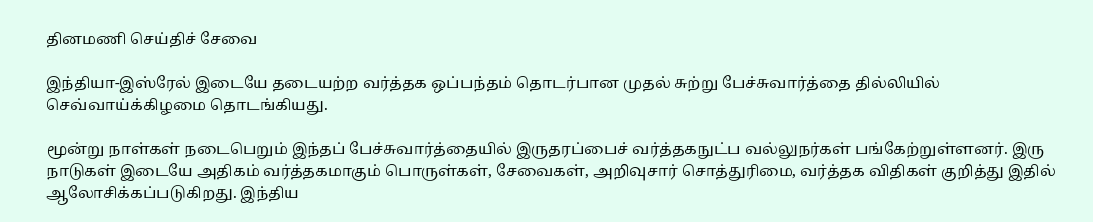தினமணி செய்திச் சேவை

இந்தியா-இஸ்ரேல் இடையே தடையற்ற வர்த்தக ஒப்பந்தம் தொடர்பான முதல் சுற்று பேச்சுவார்த்தை தில்லியில் செவ்வாய்க்கிழமை தொடங்கியது.

மூன்று நாள்கள் நடைபெறும் இந்தப் பேச்சுவார்த்தையில் இருதரப்பைச் வர்த்தகநுட்ப வல்லுநர்கள் பங்கேற்றுள்ளனர். இரு நாடுகள் இடையே அதிகம் வர்த்தகமாகும் பொருள்கள், சேவைகள், அறிவுசார் சொத்துரிமை, வர்த்தக விதிகள் குறித்து இதில் ஆலோசிக்கப்படுகிறது. இந்திய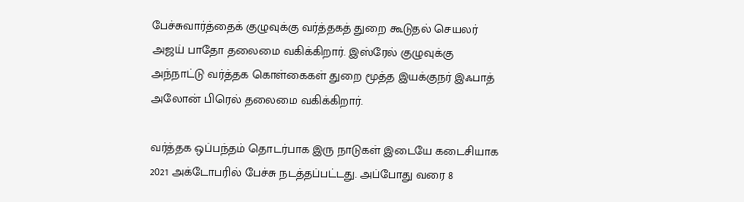பேச்சுவார்த்தைக் குழுவுக்கு வர்த்தகத் துறை கூடுதல் செயலர் அஜய் பாதோ தலைமை வகிக்கிறார். இஸ்ரேல் குழுவுக்கு அந்நாட்டு வர்த்தக கொள்கைகள் துறை மூத்த இயக்குநர் இஃபாத் அலோன் பிரெல் தலைமை வகிக்கிறார்.

வர்த்தக ஒப்பந்தம் தொடர்பாக இரு நாடுகள் இடையே கடைசியாக 2021 அக்டோபரில் பேச்சு நடத்தப்பட்டது. அப்போது வரை 8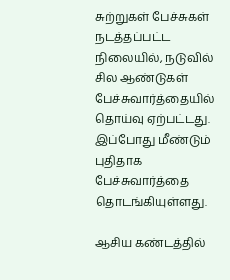சுற்றுகள் பேச்சுகள் நடத்தப்பட்ட நிலையில், நடுவில் சில ஆண்டுகள் பேச்சுவார்த்தையில் தொய்வு ஏற்பட்டது. இப்போது மீண்டும் புதிதாக பேச்சுவார்த்தை தொடங்கியுள்ளது.

ஆசிய கண்டத்தில்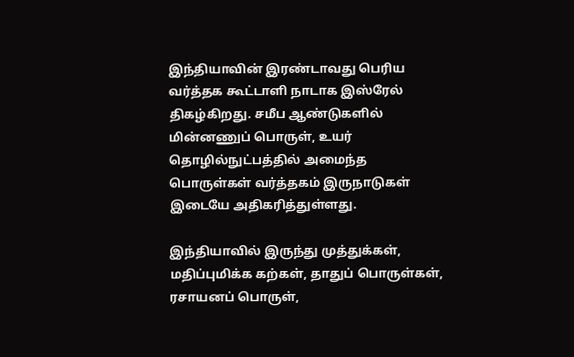இந்தியாவின் இரண்டாவது பெரிய வர்த்தக கூட்டாளி நாடாக இஸ்ரேல் திகழ்கிறது. சமீப ஆண்டுகளில் மின்னணுப் பொருள், உயர் தொழில்நுட்பத்தில் அமைந்த பொருள்கள் வர்த்தகம் இருநாடுகள் இடையே அதிகரித்துள்ளது.

இந்தியாவில் இருந்து முத்துக்கள், மதிப்புமிக்க கற்கள், தாதுப் பொருள்கள், ரசாயனப் பொருள்,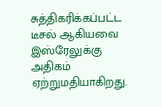சுத்திகரிக்கப்பட்ட டீசல் ஆகியவை இஸ்ரேலுக்கு அதிகம் ஏற்றுமதியாகிறது.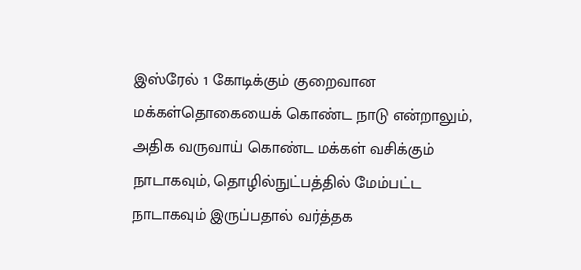இஸ்ரேல் 1 கோடிக்கும் குறைவான மக்கள்தொகையைக் கொண்ட நாடு என்றாலும், அதிக வருவாய் கொண்ட மக்கள் வசிக்கும் நாடாகவும், தொழில்நுட்பத்தில் மேம்பட்ட நாடாகவும் இருப்பதால் வர்த்தக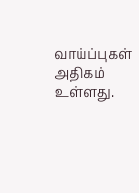வாய்ப்புகள் அதிகம் உள்ளது.